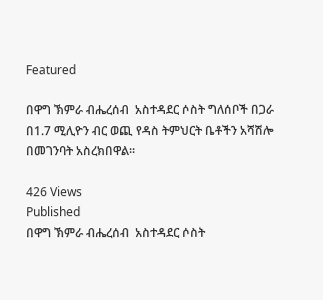Featured

በዋግ ኽምራ ብሔረሰብ  አስተዳደር ሶስት ግለሰቦች በጋራ በ1.7 ሚሊዮን ብር ወጪ የዳስ ትምህርት ቤቶችን አሻሽሎ በመገንባት አስረክበዋል፡፡

426 Views
Published
በዋግ ኽምራ ብሔረሰብ  አስተዳደር ሶስት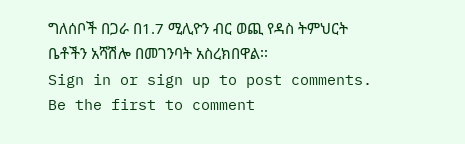ግለሰቦች በጋራ በ1.7 ሚሊዮን ብር ወጪ የዳስ ትምህርት ቤቶችን አሻሽሎ በመገንባት አስረክበዋል፡፡
Sign in or sign up to post comments.
Be the first to comment